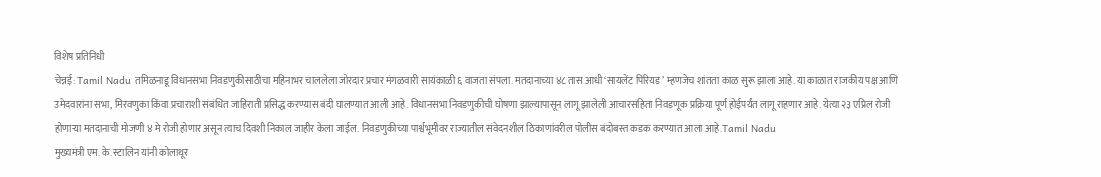विशेष प्रतिनिधी
चेन्नई: Tamil Nadu तमिळनाडू विधानसभा निवडणुकीसाठीचा महिनाभर चाललेला जोरदार प्रचार मंगळवारी सायंकाळी ६ वाजता संपला. मतदानाच्या ४८ तास आधी ‘सायलेंट पिरियड’ म्हणजेच शांतता काळ सुरू झाला आहे. या काळात राजकीय पक्ष आणि उमेदवारांना सभा, मिरवणुका किंवा प्रचाराशी संबंधित जाहिराती प्रसिद्ध करण्यास बंदी घालण्यात आली आहे. विधानसभा निवडणुकीची घोषणा झाल्यापासून लागू झालेली आचारसंहिता निवडणूक प्रक्रिया पूर्ण होईपर्यंत लागू राहणार आहे. येत्या २३ एप्रिल रोजी होणाऱ्या मतदानाची मोजणी ४ मे रोजी होणार असून त्याच दिवशी निकाल जाहीर केला जाईल. निवडणुकीच्या पार्श्वभूमीवर राज्यातील संवेदनशील ठिकाणांवरील पोलीस बंदोबस्त कडक करण्यात आला आहे.Tamil Nadu
मुख्यमंत्री एम. के. स्टालिन यांनी कोलाथूर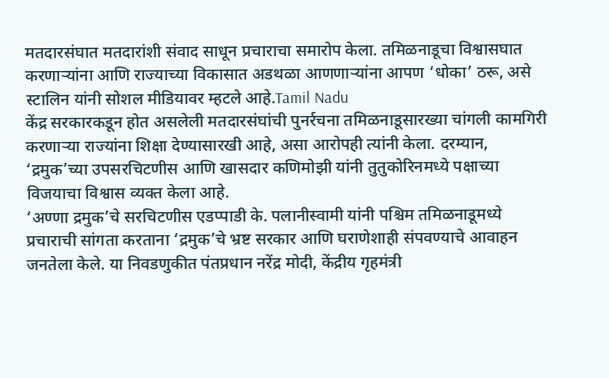मतदारसंघात मतदारांशी संवाद साधून प्रचाराचा समारोप केला. तमिळनाडूचा विश्वासघात करणाऱ्यांना आणि राज्याच्या विकासात अडथळा आणणाऱ्यांना आपण ‘धोका’ ठरू, असे स्टालिन यांनी सोशल मीडियावर म्हटले आहे.Tamil Nadu
केंद्र सरकारकडून होत असलेली मतदारसंघांची पुनर्रचना तमिळनाडूसारख्या चांगली कामगिरी करणाऱ्या राज्यांना शिक्षा देण्यासारखी आहे, असा आरोपही त्यांनी केला. दरम्यान, ‘द्रमुक’च्या उपसरचिटणीस आणि खासदार कणिमोझी यांनी तुतुकोरिनमध्ये पक्षाच्या विजयाचा विश्वास व्यक्त केला आहे.
‘अण्णा द्रमुक’चे सरचिटणीस एडप्पाडी के. पलानीस्वामी यांनी पश्चिम तमिळनाडूमध्ये प्रचाराची सांगता करताना ‘द्रमुक’चे भ्रष्ट सरकार आणि घराणेशाही संपवण्याचे आवाहन जनतेला केले. या निवडणुकीत पंतप्रधान नरेंद्र मोदी, केंद्रीय गृहमंत्री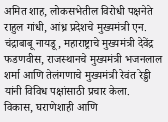अमित शाह, लोकसभेतील विरोधी पक्षनेते राहुल गांधी, आंध्र प्रदेशचे मुख्यमंत्री एन. चंद्राबाबू नायडू, महाराष्ट्राचे मुख्यमंत्री देवेंद्र फडणवीस, राजस्थानचे मुख्यमंत्री भजनलाल शर्मा आणि तेलंगणाचे मुख्यमंत्री रेवंत रेड्डी यांनी विविध पक्षांसाठी प्रचार केला.
विकास, घराणेशाही आणि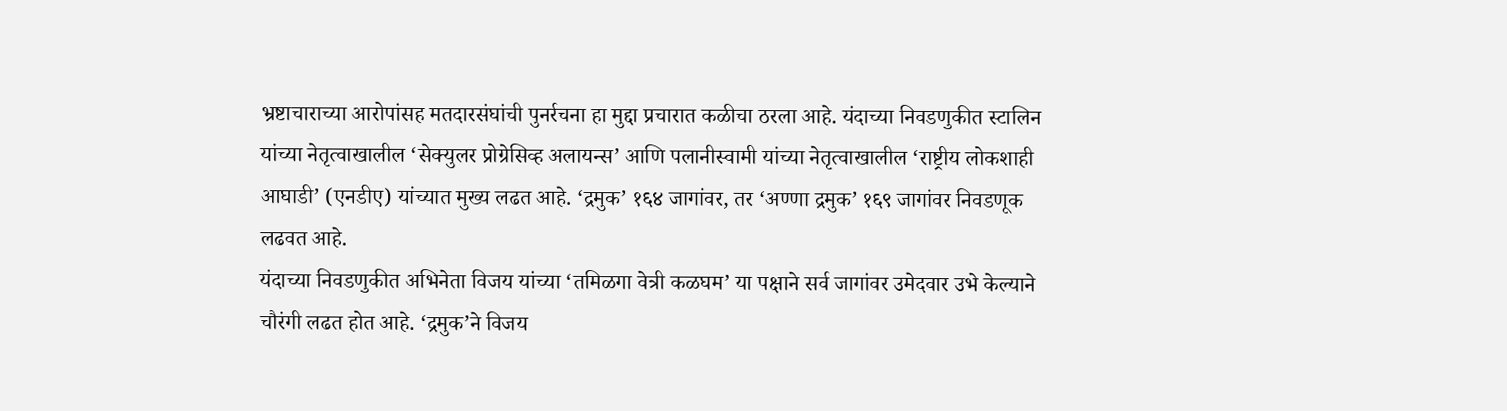भ्रष्टाचाराच्या आरोपांसह मतदारसंघांची पुनर्रचना हा मुद्दा प्रचारात कळीचा ठरला आहे. यंदाच्या निवडणुकीत स्टालिन यांच्या नेतृत्वाखालील ‘सेक्युलर प्रोग्रेसिव्ह अलायन्स’ आणि पलानीस्वामी यांच्या नेतृत्वाखालील ‘राष्ट्रीय लोकशाही आघाडी’ (एनडीए) यांच्यात मुख्य लढत आहे. ‘द्रमुक’ १६४ जागांवर, तर ‘अण्णा द्रमुक’ १६९ जागांवर निवडणूक लढवत आहे.
यंदाच्या निवडणुकीत अभिनेता विजय यांच्या ‘तमिळगा वेत्री कळघम’ या पक्षाने सर्व जागांवर उमेदवार उभे केल्याने चौरंगी लढत होत आहे. ‘द्रमुक’ने विजय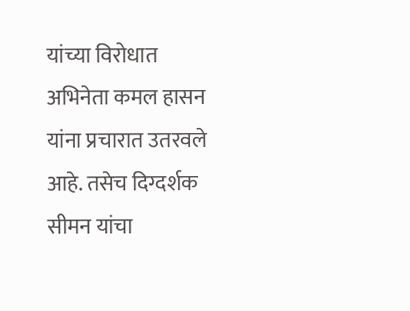यांच्या विरोधात अभिनेता कमल हासन यांना प्रचारात उतरवले आहे. तसेच दिग्दर्शक सीमन यांचा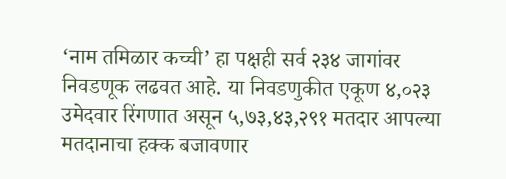‘नाम तमिळार कच्ची’ हा पक्षही सर्व २३४ जागांवर निवडणूक लढवत आहे. या निवडणुकीत एकूण ४,०२३ उमेदवार रिंगणात असून ५,७३,४३,२९१ मतदार आपल्या मतदानाचा हक्क बजावणार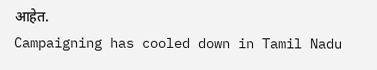आहेत.
Campaigning has cooled down in Tamil Nadu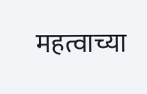महत्वाच्या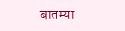बातम्या